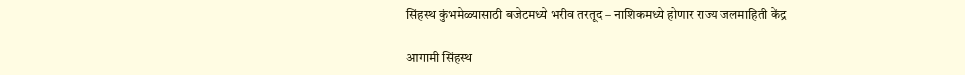सिंहस्थ कुंभमेळ्यासाठी बजेटमध्ये भरीव तरतूद – नाशिकमध्ये होणार राज्य जलमाहिती केंद्र

आगामी सिंहस्थ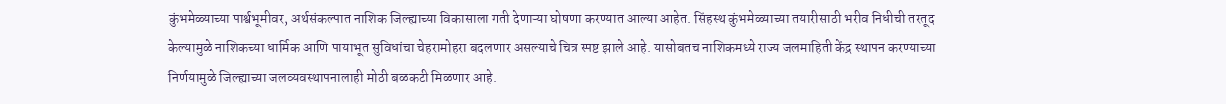कुंभमेळ्याच्या पार्श्वभूमीवर, अर्थसंकल्पात नाशिक जिल्ह्याच्या विकासाला गती देणाऱ्या घोषणा करण्यात आल्या आहेत. सिंहस्थ कुंभमेळ्याच्या तयारीसाठी भरीव निधीची तरतूद केल्यामुळे नाशिकच्या धार्मिक आणि पायाभूत सुविधांचा चेहरामोहरा बदलणार असल्याचे चित्र स्पष्ट झाले आहे. यासोबतच नाशिकमध्ये राज्य जलमाहिती केंद्र स्थापन करण्याच्या निर्णयामुळे जिल्ह्याच्या जलव्यवस्थापनालाही मोठी बळकटी मिळणार आहे.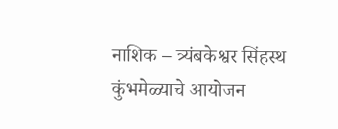नाशिक – त्र्यंबकेश्वर सिंहस्थ कुंभमेळ्याचे आयोजन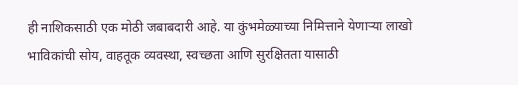ही नाशिकसाठी एक मोठी जबाबदारी आहे. या कुंभमेळ्याच्या निमित्ताने येणाऱ्या लाखो भाविकांची सोय, वाहतूक व्यवस्था, स्वच्छता आणि सुरक्षितता यासाठी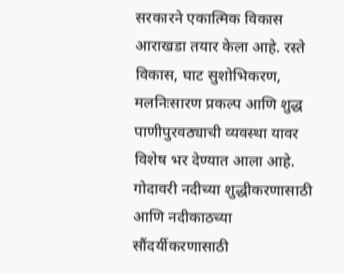सरकारने एकात्मिक विकास आराखडा तयार केला आहे. रस्ते विकास, घाट सुशोभिकरण, मलनिःसारण प्रकल्प आणि शुद्ध पाणीपुरवठ्याची व्यवस्था यावर विशेष भर देण्यात आला आहे. गोदावरी नदीच्या शुद्धीकरणासाठी आणि नदीकाठच्या सौंदर्यीकरणासाठी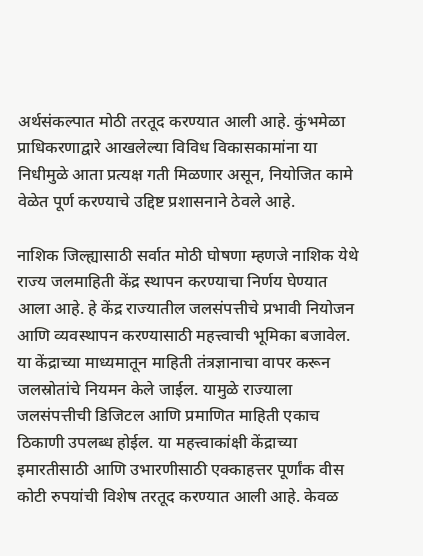अर्थसंकल्पात मोठी तरतूद करण्यात आली आहे. कुंभमेळा प्राधिकरणाद्वारे आखलेल्या विविध विकासकामांना या निधीमुळे आता प्रत्यक्ष गती मिळणार असून, नियोजित कामे वेळेत पूर्ण करण्याचे उद्दिष्ट प्रशासनाने ठेवले आहे.

नाशिक जिल्ह्यासाठी सर्वात मोठी घोषणा म्हणजे नाशिक येथे राज्य जलमाहिती केंद्र स्थापन करण्याचा निर्णय घेण्यात आला आहे. हे केंद्र राज्यातील जलसंपत्तीचे प्रभावी नियोजन आणि व्यवस्थापन करण्यासाठी महत्त्वाची भूमिका बजावेल. या केंद्राच्या माध्यमातून माहिती तंत्रज्ञानाचा वापर करून जलस्रोतांचे नियमन केले जाईल. यामुळे राज्याला जलसंपत्तीची डिजिटल आणि प्रमाणित माहिती एकाच ठिकाणी उपलब्ध होईल. या महत्त्वाकांक्षी केंद्राच्या इमारतीसाठी आणि उभारणीसाठी एक्काहत्तर पूर्णांक वीस कोटी रुपयांची विशेष तरतूद करण्यात आली आहे. केवळ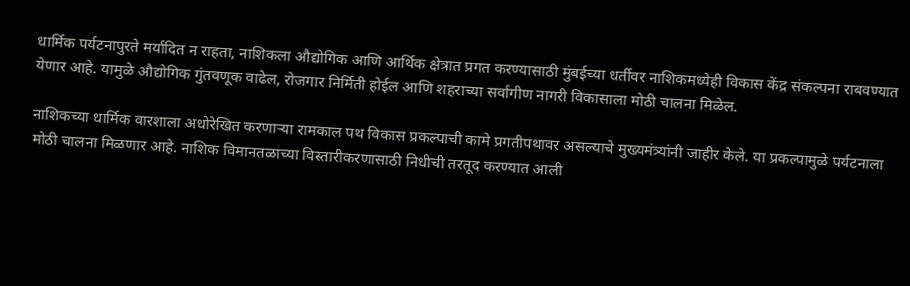धार्मिक पर्यटनापुरते मर्यादित न राहता, नाशिकला औद्योगिक आणि आर्थिक क्षेत्रात प्रगत करण्यासाठी मुंबईच्या धर्तीवर नाशिकमध्येही विकास केंद्र संकल्पना राबवण्यात येणार आहे. यामुळे औद्योगिक गुंतवणूक वाढेल, रोजगार निर्मिती होईल आणि शहराच्या सर्वांगीण नागरी विकासाला मोठी चालना मिळेल.

नाशिकच्या धार्मिक वारशाला अधोरेखित करणाऱ्या रामकाल पथ विकास प्रकल्पाची कामे प्रगतीपथावर असल्याचे मुख्यमंत्र्यांनी जाहीर केले. या प्रकल्पामुळे पर्यटनाला मोठी चालना मिळणार आहे. नाशिक विमानतळाच्या विस्तारीकरणासाठी निधीची तरतूद करण्यात आली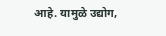आहे. यामुळे उद्योग,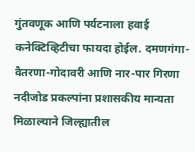गुंतवणूक आणि पर्यटनाला हवाई कनेक्टिव्हिटीचा फायदा होईल. दमणगंगा-वैतरणा-गोदावरी आणि नार-पार गिरणा नदीजोड प्रकल्पांना प्रशासकीय मान्यता मिळाल्याने जिल्ह्यातील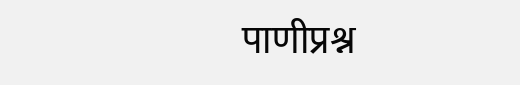पाणीप्रश्न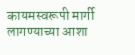कायमस्वरूपी मार्गी लागण्याच्या आशा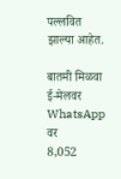पल्लवित झाल्या आहेत.

बातमी मिळवा
ई-मेलवर WhatsApp वर
8,052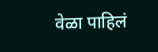वेळा पाहिलं